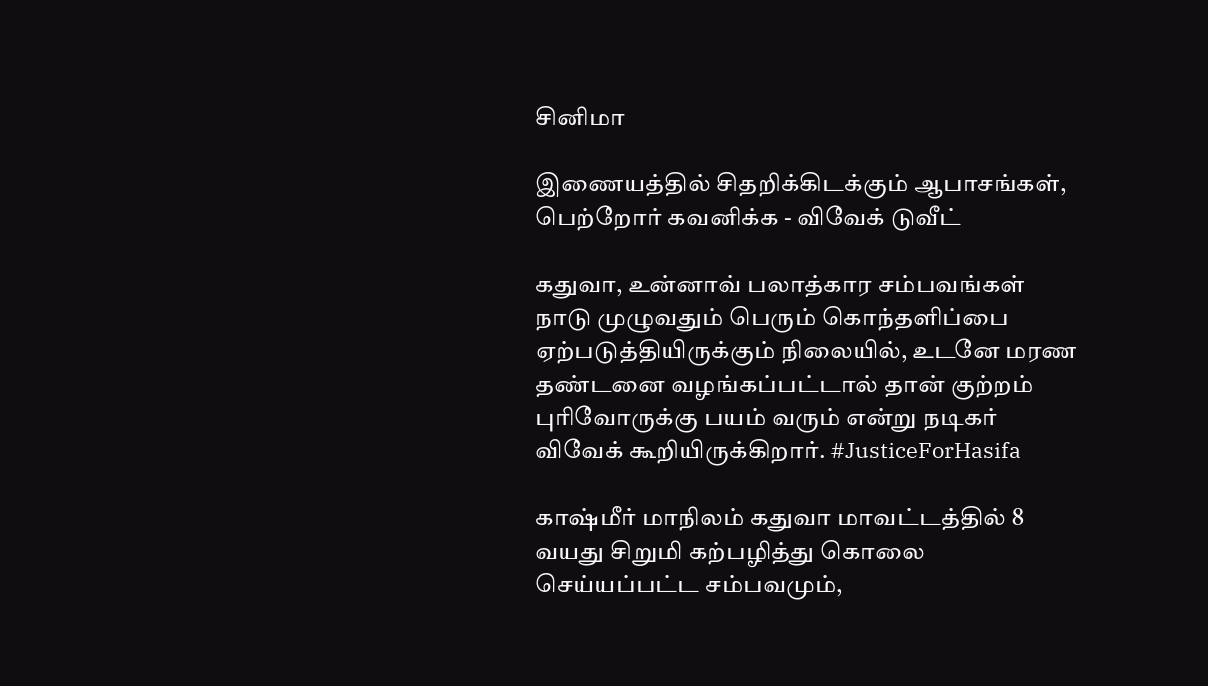சினிமா

இணையத்தில் சிதறிக்கிடக்கும் ஆபாசங்கள், பெற்றோர் கவனிக்க - விவேக் டுவீட்

கதுவா, உன்னாவ் பலாத்கார சம்பவங்கள் நாடு முழுவதும் பெரும் கொந்தளிப்பை ஏற்படுத்தியிருக்கும் நிலையில், உடனே மரண தண்டனை வழங்கப்பட்டால் தான் குற்றம் புரிவோருக்கு பயம் வரும் என்று நடிகர் விவேக் கூறியிருக்கிறார். #JusticeForHasifa

காஷ்மீர் மாநிலம் கதுவா மாவட்டத்தில் 8 வயது சிறுமி கற்பழித்து கொலை செய்யப்பட்ட சம்பவமும்,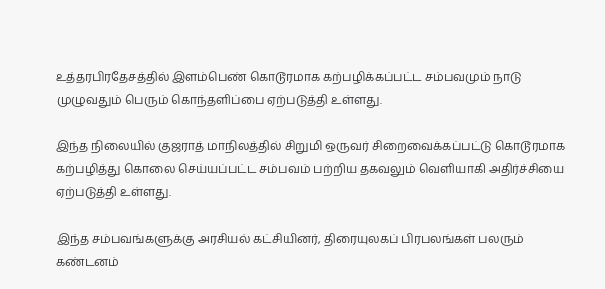உத்தரபிரதேசத்தில் இளம்பெண் கொடூரமாக கற்பழிக்கப்பட்ட சம்பவமும் நாடு முழுவதும் பெரும் கொந்தளிப்பை ஏற்படுத்தி உள்ளது.

இந்த நிலையில் குஜராத் மாநிலத்தில் சிறுமி ஒருவர் சிறைவைக்கப்பட்டு கொடூரமாக கற்பழித்து கொலை செய்யப்பட்ட சம்பவம் பற்றிய தகவலும் வெளியாகி அதிர்ச்சியை ஏற்படுத்தி உள்ளது.

இந்த சம்பவங்களுக்கு அரசியல் கட்சியினர், திரையுலகப் பிரபலங்கள் பலரும் கண்டனம்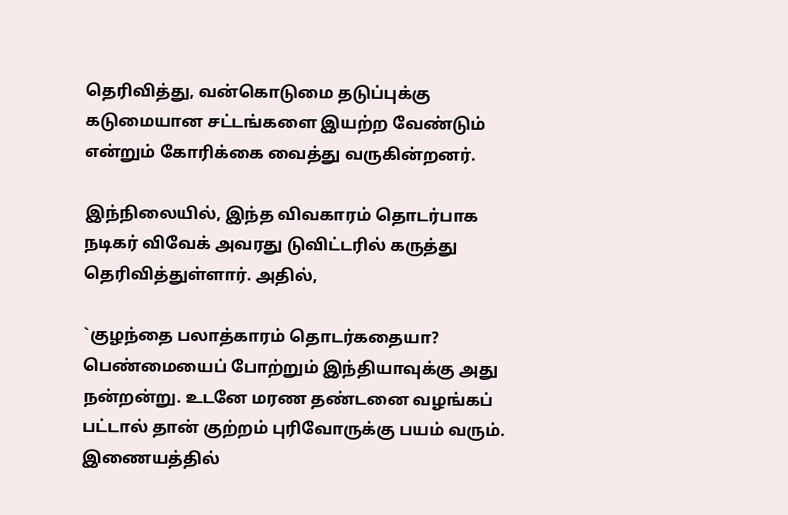தெரிவித்து, வன்கொடுமை தடுப்புக்கு கடுமையான சட்டங்களை இயற்ற வேண்டும் என்றும் கோரிக்கை வைத்து வருகின்றனர்.

இந்நிலையில், இந்த விவகாரம் தொடர்பாக நடிகர் விவேக் அவரது டுவிட்டரில் கருத்து தெரிவித்துள்ளார். அதில்,

`குழந்தை பலாத்காரம் தொடர்கதையா? பெண்மையைப் போற்றும் இந்தியாவுக்கு அது நன்றன்று. உடனே மரண தண்டனை வழங்கப் பட்டால் தான் குற்றம் புரிவோருக்கு பயம் வரும். இணையத்தில்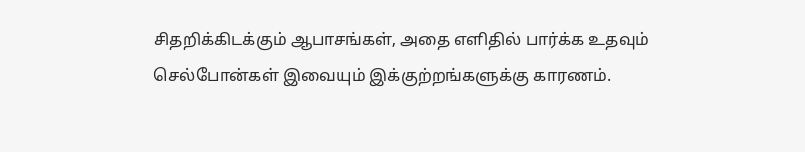சிதறிக்கிடக்கும் ஆபாசங்கள், அதை எளிதில் பார்க்க உதவும் செல்போன்கள் இவையும் இக்குற்றங்களுக்கு காரணம்.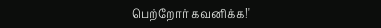பெற்றோர் கவனிக்க!'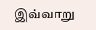இவ்வாறு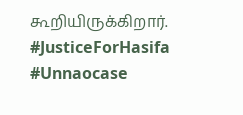கூறியிருக்கிறார். #JusticeForHasifa #Unnaocase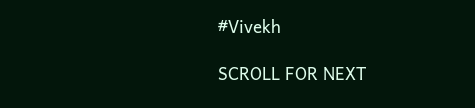#Vivekh

SCROLL FOR NEXT